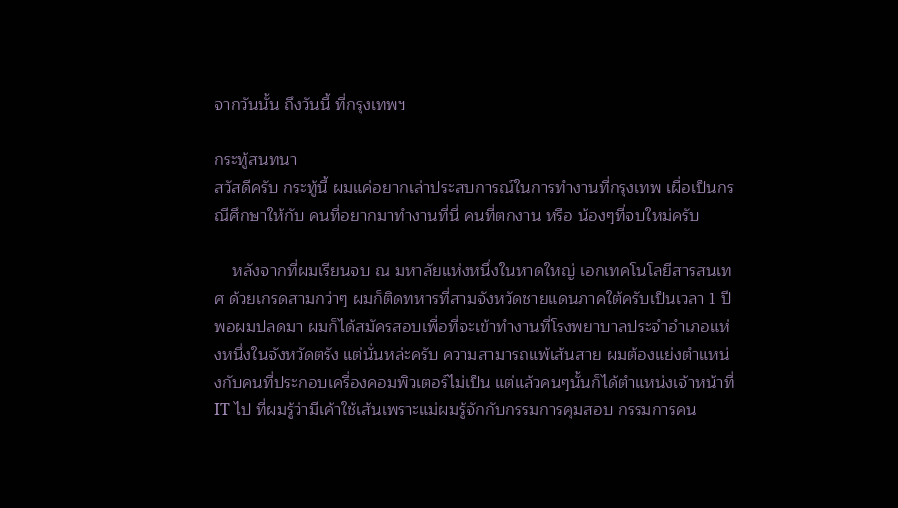จากวันนั้น ถึงวันนี้ ที่กรุงเทพฯ

กระทู้สนทนา
สวัสดีครับ กระทู้นี้ ผมแค่อยากเล่าประสบการณ์ในการทำงานที่กรุงเทพ เผื่อเป็นกรณีศึกษาให้กับ คนที่อยากมาทำงานที่นี่ คนที่ตกงาน หรือ น้องๆที่จบใหม่ครับ

    หลังจากที่ผมเรียนจบ ณ มหาลัยแห่งหนึ่งในหาดใหญ่ เอกเทคโนโลยีสารสนเทศ ด้วยเกรดสามกว่าๆ ผมก็ติดทหารที่สามจังหวัดชายแดนภาคใต้ครับเป็นเวลา 1 ปี พอผมปลดมา ผมก็ได้สมัครสอบเพื่อที่จะเข้าทำงานที่โรงพยาบาลประจำอำเภอแห่งหนึ่งในจังหวัดตรัง แต่นั่นหล่ะครับ ความสามารถแพ้เส้นสาย ผมต้องแย่งตำแหน่งกับคนที่ประกอบเครื่องคอมพิวเตอร์ไม่เป็น แต่แล้วคนๆนั้นก็ได้ตำแหน่งเจ้าหน้าที่ IT ไป ที่ผมรู้ว่ามีเค้าใช้เส้นเพราะแม่ผมรู้จักกับกรรมการคุมสอบ กรรมการคน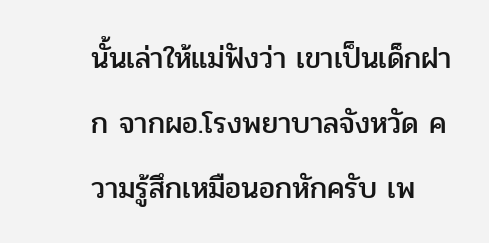นั้นเล่าให้แม่ฟังว่า เขาเป็นเด็กฝาก จากผอ.โรงพยาบาลจังหวัด ความรู้สึกเหมือนอกหักครับ เพ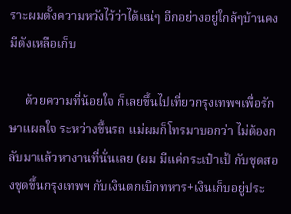ราะผมตั้งความหวังไว้ว่าได้แน่ๆ อีกอย่างอยู่ใกล้ๆบ้านคงมีตังเหลือเก็บ

     ด้วยความที่น้อยใจ ก็เลยขึ้นไปเที่ยวกรุงเทพฯเพื่อรักษาแผลใจ ระหว่างขึ้นรถ แม่ผมก็โทรมาบอกว่า ไม่ต้องกลับมาแล้วหางานที่นั่นเลย (ผม มีแค่กระเป๋าเป้ กับชุดสองชุดขึ้นกรุงเทพฯ กับเงินตกเบิกทหาร+เงินเก็บอยู่ประ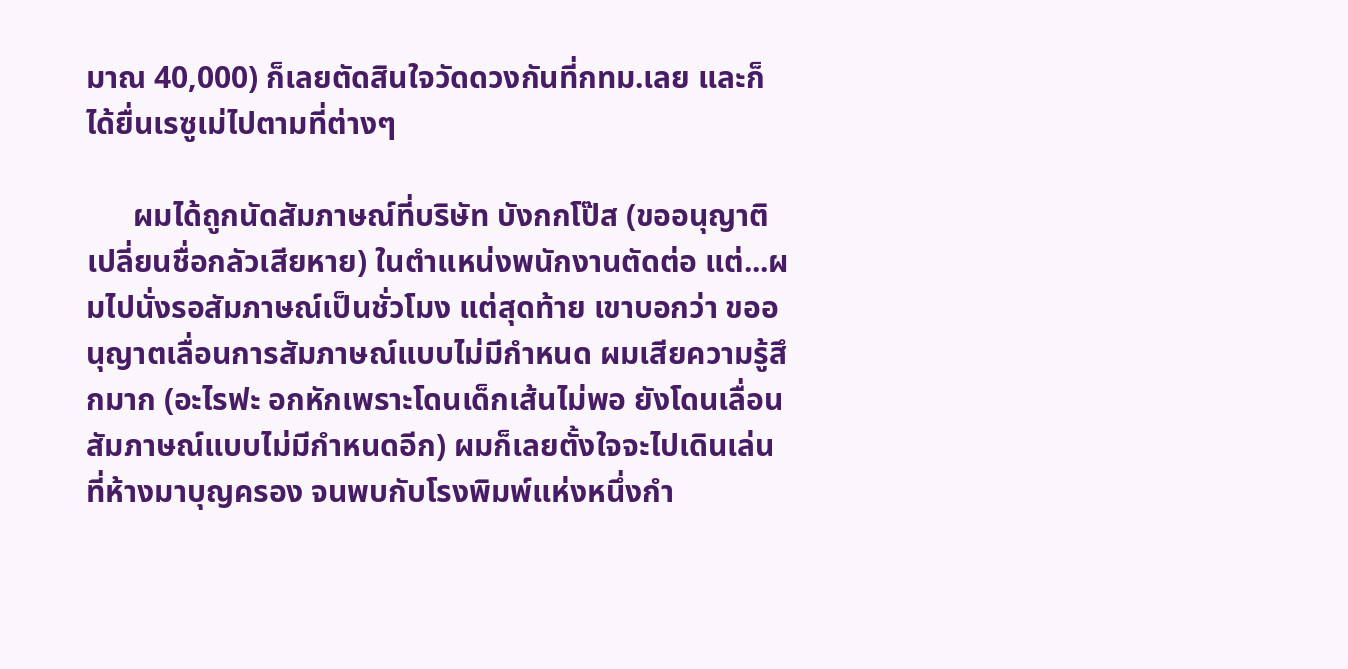มาณ 40,000) ก็เลยตัดสินใจวัดดวงกันที่กทม.เลย และก็ได้ยื่นเรซูเม่ไปตามที่ต่างๆ

      ผมได้ถูกนัดสัมภาษณ์ที่บริษัท บังกกโป๊ส (ขออนุญาติเปลี่ยนชื่อกลัวเสียหาย) ในตำแหน่งพนักงานตัดต่อ แต่...ผมไปนั่งรอสัมภาษณ์เป็นชั่วโมง แต่สุดท้าย เขาบอกว่า ขออนุญาตเลื่อนการสัมภาษณ์แบบไม่มีกำหนด ผมเสียความรู้สึกมาก (อะไรฟะ อกหักเพราะโดนเด็กเส้นไม่พอ ยังโดนเลื่อนสัมภาษณ์แบบไม่มีกำหนดอีก) ผมก็เลยตั้งใจจะไปเดินเล่นที่ห้างมาบุญครอง จนพบกับโรงพิมพ์แห่งหนึ่งกำ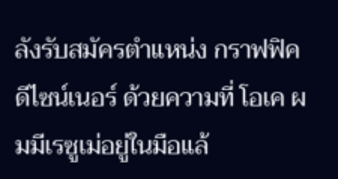ลังรับสมัครตำแหน่ง กราฟฟิค ดีไซน์เนอร์ ด้วยความที่ โอเค ผมมีเรซูเม่อยู่ในมือแล้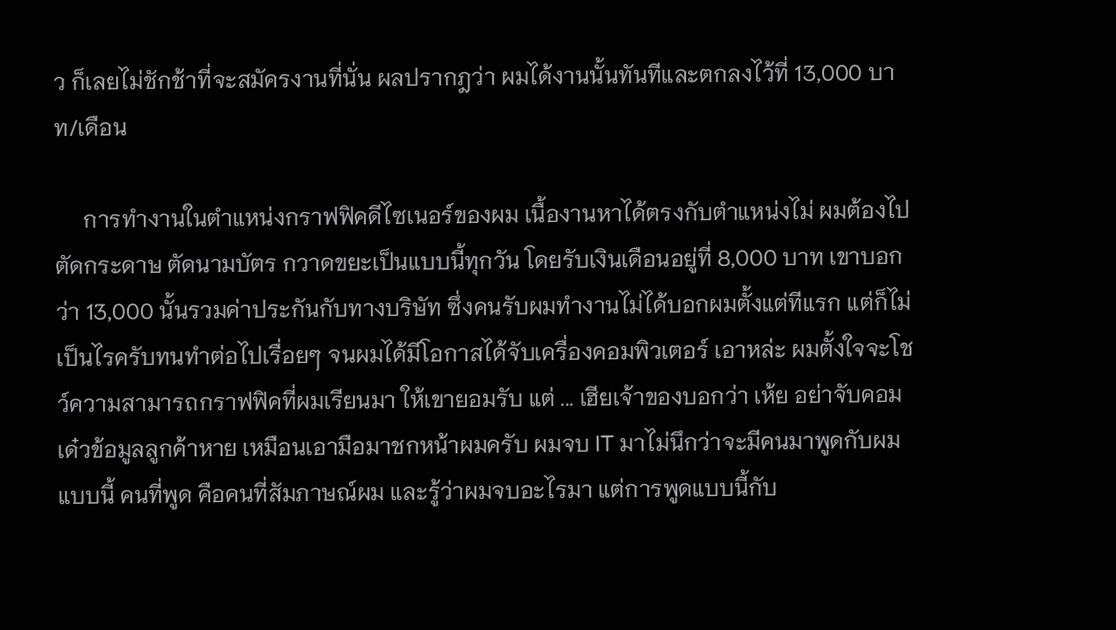ว ก็เลยไม่ชักช้าที่จะสมัครงานที่นั่น ผลปรากฎว่า ผมได้งานนั้นทันทีและตกลงไว้ที่ 13,000 บาท/เดือน

     การทำงานในตำแหน่งกราฟฟิคดีไซเนอร์ของผม เนื้องานหาได้ตรงกับตำแหน่งไม่ ผมต้องไปตัดกระดาษ ตัดนามบัตร กวาดขยะเป็นแบบนี้ทุกวัน โดยรับเงินเดือนอยู่ที่ 8,000 บาท เขาบอกว่า 13,000 นั้นรวมค่าประกันกับทางบริษัท ซึ่งคนรับผมทำงานไม่ได้บอกผมตั้งแต่ทีแรก แต่ก็ไม่เป็นไรครับทนทำต่อไปเรื่อยๆ จนผมได้มีโอกาสได้จับเครื่องคอมพิวเตอร์ เอาหล่ะ ผมตั้งใจจะโชว์ความสามารถกราฟฟิคที่ผมเรียนมา ให้เขายอมรับ แต่ ... เฮียเจ้าของบอกว่า เห้ย อย่าจับคอม เด๋วข้อมูลลูกค้าหาย เหมือนเอามือมาชกหน้าผมครับ ผมจบ IT มาไม่นึกว่าจะมีคนมาพูดกับผมแบบนี้ คนที่พูด คือคนที่สัมภาษณ์ผม และรู้ว่าผมจบอะไรมา แต่การพูดแบบนี้กับ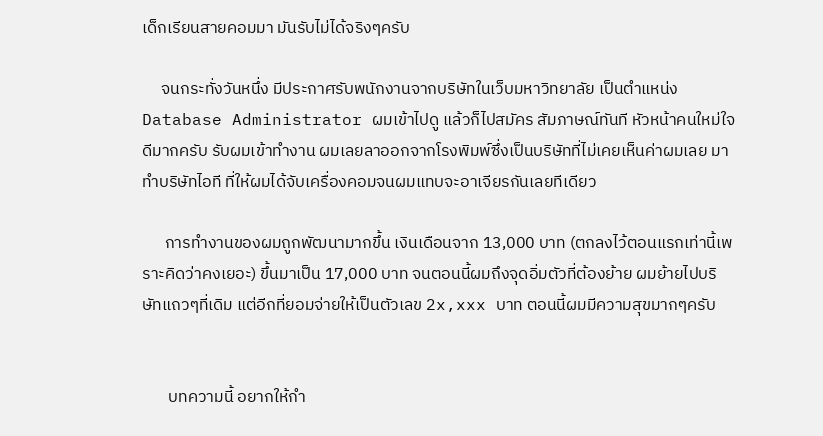เด็กเรียนสายคอมมา มันรับไม่ได้จริงๆครับ

     จนกระทั่งวันหนึ่ง มีประกาศรับพนักงานจากบริษัทในเว็บมหาวิทยาลัย เป็นตำแหน่ง Database Administrator ผมเข้าไปดู แล้วก็ไปสมัคร สัมภาษณ์ทันที หัวหน้าคนใหม่ใจดีมากครับ รับผมเข้าทำงาน ผมเลยลาออกจากโรงพิมพ์ซึ่งเป็นบริษัทที่ไม่เคยเห็นค่าผมเลย มาทำบริษัทไอที ที่ให้ผมได้จับเครื่องคอมจนผมแทบจะอาเจียรกันเลยทีเดียว

      การทำงานของผมถูกพัฒนามากขึ้น เงินเดือนจาก 13,000 บาท (ตกลงไว้ตอนแรกเท่านี้เพราะคิดว่าคงเยอะ) ขึ้นมาเป็น 17,000 บาท จนตอนนี้ผมถึงจุดอิ่มตัวที่ต้องย้าย ผมย้ายไปบริษัทแถวๆที่เดิม แต่อีกที่ยอมจ่ายให้เป็นตัวเลข 2x,xxx บาท ตอนนี้ผมมีความสุขมากๆครับ


       บทความนี้ อยากให้กำ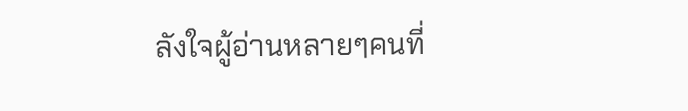ลังใจผู้อ่านหลายๆคนที่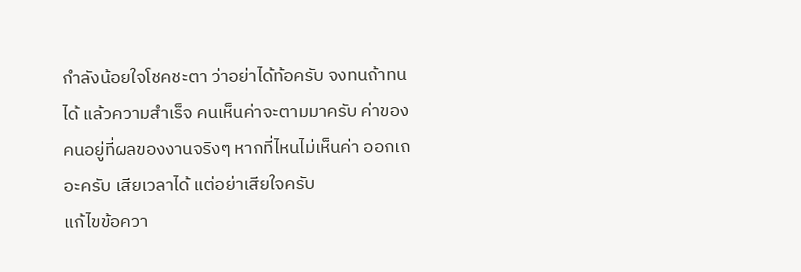กำลังน้อยใจโชคชะตา ว่าอย่าได้ท้อครับ จงทนถ้าทนได้ แล้วความสำเร็จ คนเห็นค่าจะตามมาครับ ค่าของคนอยู่ที่ผลของงานจริงๆ หากที่ไหนไม่เห็นค่า ออกเถอะครับ เสียเวลาได้ แต่อย่าเสียใจครับ
แก้ไขข้อควา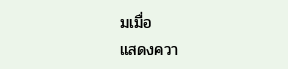มเมื่อ
แสดงควา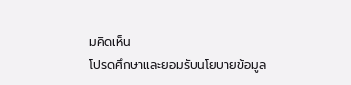มคิดเห็น
โปรดศึกษาและยอมรับนโยบายข้อมูล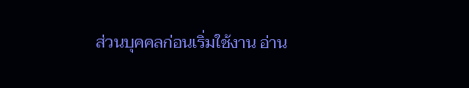ส่วนบุคคลก่อนเริ่มใช้งาน อ่าน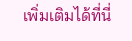เพิ่มเติมได้ที่นี่